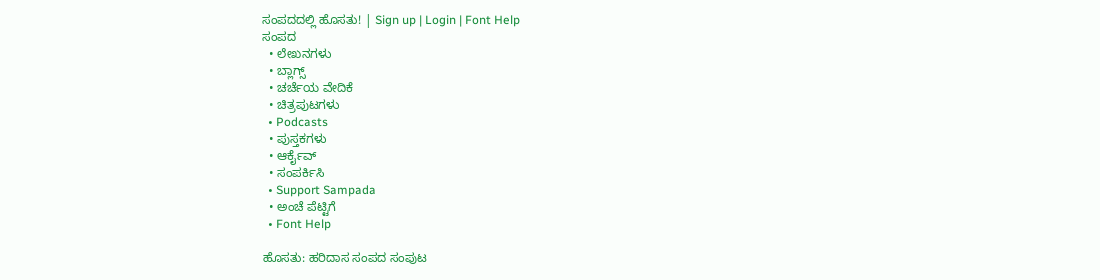ಸಂಪದದಲ್ಲಿ ಹೊಸತು! | Sign up | Login | Font Help
ಸಂಪದ
  • ಲೇಖನಗಳು
  • ಬ್ಲಾಗ್ಸ್
  • ಚರ್ಚೆಯ ವೇದಿಕೆ
  • ಚಿತ್ರಪುಟಗಳು
  • Podcasts
  • ಪುಸ್ತಕಗಳು
  • ಆರ್ಕೈವ್
  • ಸಂಪರ್ಕಿಸಿ
  • Support Sampada
  • ಅಂಚೆ ಪೆಟ್ಟಿಗೆ
  • Font Help

ಹೊಸತು: ಹರಿದಾಸ ಸಂಪದ ಸಂಪುಟ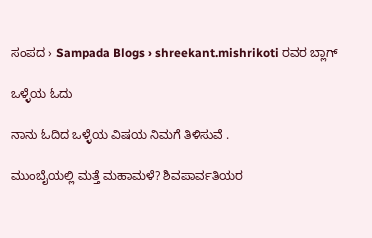ಸಂಪದ › Sampada Blogs › shreekant.mishrikoti ರವರ ಬ್ಲಾಗ್

ಒಳ್ಳೆಯ ಓದು

ನಾನು ಓದಿದ ಒಳ್ಳೆಯ ವಿಷಯ ನಿಮಗೆ ತಿಳಿಸುವೆ .

ಮುಂಬೈಯಲ್ಲಿ ಮತ್ತೆ ಮಹಾಮಳೆ? ಶಿವಪಾರ್ವತಿಯರ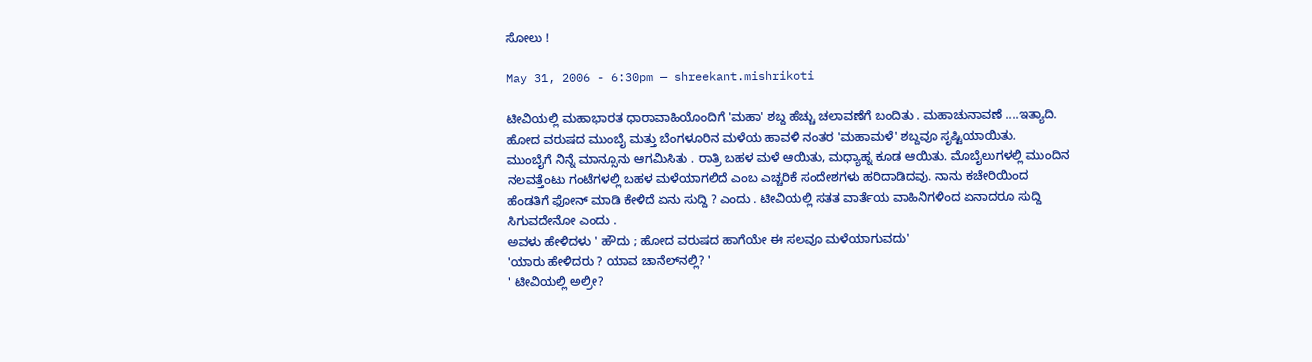ಸೋಲು !

May 31, 2006 - 6:30pm — shreekant.mishrikoti

ಟೀವಿಯಲ್ಲಿ ಮಹಾಭಾರತ ಧಾರಾವಾಹಿಯೊಂದಿಗೆ 'ಮಹಾ' ಶಬ್ದ ಹೆಚ್ಚು ಚಲಾವಣೆಗೆ ಬಂದಿತು . ಮಹಾಚುನಾವಣೆ ....ಇತ್ಯಾದಿ. ಹೋದ ವರುಷದ ಮುಂಬೈ ಮತ್ತು ಬೆಂಗಳೂರಿನ ಮಳೆಯ ಹಾವಳಿ ನಂತರ 'ಮಹಾಮಳೆ' ಶಬ್ದವೂ ಸೃಷ್ಟಿಯಾಯಿತು.
ಮುಂಬೈಗೆ ನಿನ್ನೆ ಮಾನ್ಸೂನು ಆಗಮಿಸಿತು . ರಾತ್ರಿ ಬಹಳ ಮಳೆ ಆಯಿತು, ಮಧ್ಯಾಹ್ನ ಕೂಡ ಆಯಿತು. ಮೊಬೈಲುಗಳಲ್ಲಿ ಮುಂದಿನ ನಲವತ್ತೆಂಟು ಗಂಟೆಗಳಲ್ಲಿ ಬಹಳ ಮಳೆಯಾಗಲಿದೆ ಎಂಬ ಎಚ್ಚರಿಕೆ ಸಂದೇಶಗಳು ಹರಿದಾಡಿದವು. ನಾನು ಕಚೇರಿಯಿಂದ ಹೆಂಡತಿಗೆ ಫೋನ್ ಮಾಡಿ ಕೇಳಿದೆ ಏನು ಸುದ್ದಿ ? ಎಂದು . ಟೀವಿಯಲ್ಲಿ ಸತತ ವಾರ್ತೆಯ ವಾಹಿನಿಗಳಿಂದ ಏನಾದರೂ ಸುದ್ದಿ ಸಿಗುವದೇನೋ ಎಂದು .
ಅವಳು ಹೇಳಿದಳು ' ಹೌದು ; ಹೋದ ವರುಷದ ಹಾಗೆಯೇ ಈ ಸಲವೂ ಮಳೆಯಾಗುವದು'
'ಯಾರು ಹೇಳಿದರು ? ಯಾವ ಚಾನೆಲ್‍ನಲ್ಲಿ? '
' ಟೀವಿಯಲ್ಲಿ ಅಲ್ರೀ?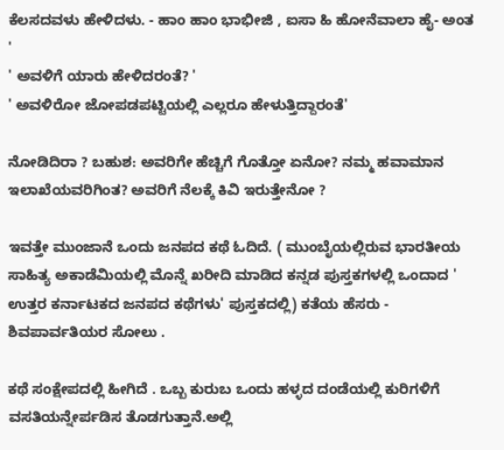ಕೆಲಸದವಳು ಹೇಳಿದಳು. - ಹಾಂ ಹಾಂ ಭಾಭೀಜಿ , ಐಸಾ ಹಿ ಹೋನೆವಾಲಾ ಹೈ- ಅಂತ '
' ಅವಳಿಗೆ ಯಾರು ಹೇಳಿದರಂತೆ? '
' ಅವಳಿರೋ ಜೋಪಡಪಟ್ಟಿಯಲ್ಲಿ ಎಲ್ಲರೂ ಹೇಳುತ್ತಿದ್ದಾರಂತೆ'

ನೋಡಿದಿರಾ ? ಬಹುಶ: ಅವರಿಗೇ ಹೆಚ್ಚಿಗೆ ಗೊತ್ತೋ ಏನೋ? ನಮ್ಮ ಹವಾಮಾನ ಇಲಾಖೆಯವರಿಗಿಂತ? ಅವರಿಗೆ ನೆಲಕ್ಕೆ ಕಿವಿ ಇರುತ್ತೇನೋ ?

ಇವತ್ತೇ ಮುಂಜಾನೆ ಒಂದು ಜನಪದ ಕಥೆ ಓದಿದೆ. ( ಮುಂಬೈಯಲ್ಲಿರುವ ಭಾರತೀಯ ಸಾಹಿತ್ಯ ಅಕಾಡೆಮಿಯಲ್ಲಿ ಮೊನ್ನೆ ಖರೀದಿ ಮಾಡಿದ ಕನ್ನಡ ಪುಸ್ತಕಗಳಲ್ಲಿ ಒಂದಾದ ' ಉತ್ತರ ಕರ್ನಾಟಕದ ಜನಪದ ಕಥೆಗಳು' ಪುಸ್ತಕದಲ್ಲಿ) ಕತೆಯ ಹೆಸರು - ಶಿವಪಾರ್ವತಿಯರ ಸೋಲು .

ಕಥೆ ಸಂಕ್ಷೇಪದಲ್ಲಿ ಹೀಗಿದೆ . ಒಬ್ಬ ಕುರುಬ ಒಂದು ಹಳ್ಳದ ದಂಡೆಯಲ್ಲಿ ಕುರಿಗಳಿಗೆ ವಸತಿಯನ್ನೇರ್ಪಡಿಸ ತೊಡಗುತ್ತಾನೆ.ಅಲ್ಲಿ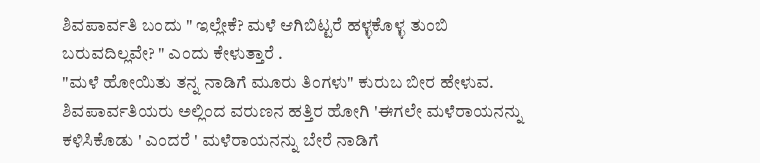ಶಿವಪಾರ್ವತಿ ಬಂದು " ಇಲ್ಲೇಕೆ? ಮಳೆ ಆಗಿಬಿಟ್ಟರೆ ಹಳ್ಳಕೊಳ್ಳ ತುಂಬಿ ಬರುವದಿಲ್ಲವೇ? " ಎಂದು ಕೇಳುತ್ತಾರೆ .
"ಮಳೆ ಹೋಯಿತು ತನ್ನ ನಾಡಿಗೆ ಮೂರು ತಿಂಗಳು" ಕುರುಬ ಬೀರ ಹೇಳುವ.
ಶಿವಪಾರ್ವತಿಯರು ಅಲ್ಲಿಂದ ವರುಣನ ಹತ್ತಿರ ಹೋಗಿ 'ಈಗಲೇ ಮಳೆರಾಯನನ್ನು ಕಳಿಸಿಕೊಡು ' ಎಂದರೆ ' ಮಳೆರಾಯನನ್ನು ಬೇರೆ ನಾಡಿಗೆ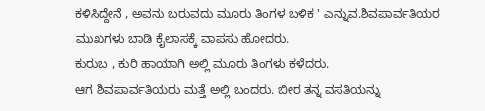ಕಳಿಸಿದ್ದೇನೆ , ಅವನು ಬರುವದು ಮೂರು ತಿಂಗಳ ಬಳಿಕ ' ಎನ್ನುವ.ಶಿವಪಾರ್ವತಿಯರ ಮುಖಗಳು ಬಾಡಿ ಕೈಲಾಸಕ್ಕೆ ವಾಪಸು ಹೋದರು.
ಕುರುಬ , ಕುರಿ ಹಾಯಾಗಿ ಅಲ್ಲಿ ಮೂರು ತಿಂಗಳು ಕಳೆದರು.
ಆಗ ಶಿವಪಾರ್ವತಿಯರು ಮತ್ತೆ ಅಲ್ಲಿ ಬಂದರು. ಬೀರ ತನ್ನ ವಸತಿಯನ್ನು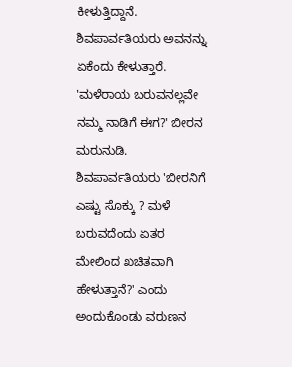ಕೀಳುತ್ತಿದ್ದಾನೆ. ಶಿವಪಾರ್ವತಿಯರು ಅವನನ್ನು ಏಕೆಂದು ಕೇಳುತ್ತಾರೆ.
'ಮಳೆರಾಯ ಬರುವನಲ್ಲವೇ ನಮ್ಮ ನಾಡಿಗೆ ಈಗ?' ಬೀರನ ಮರುನುಡಿ.
ಶಿವಪಾರ್ವತಿಯರು 'ಬೀರನಿಗೆ ಎಷ್ಟು ಸೊಕ್ಕು ? ಮಳೆ ಬರುವದೆಂದು ಏತರ ಮೇಲಿಂದ ಖಚಿತವಾಗಿ ಹೇಳುತ್ತಾನೆ?' ಎಂದು ಅಂದುಕೊಂಡು ವರುಣನ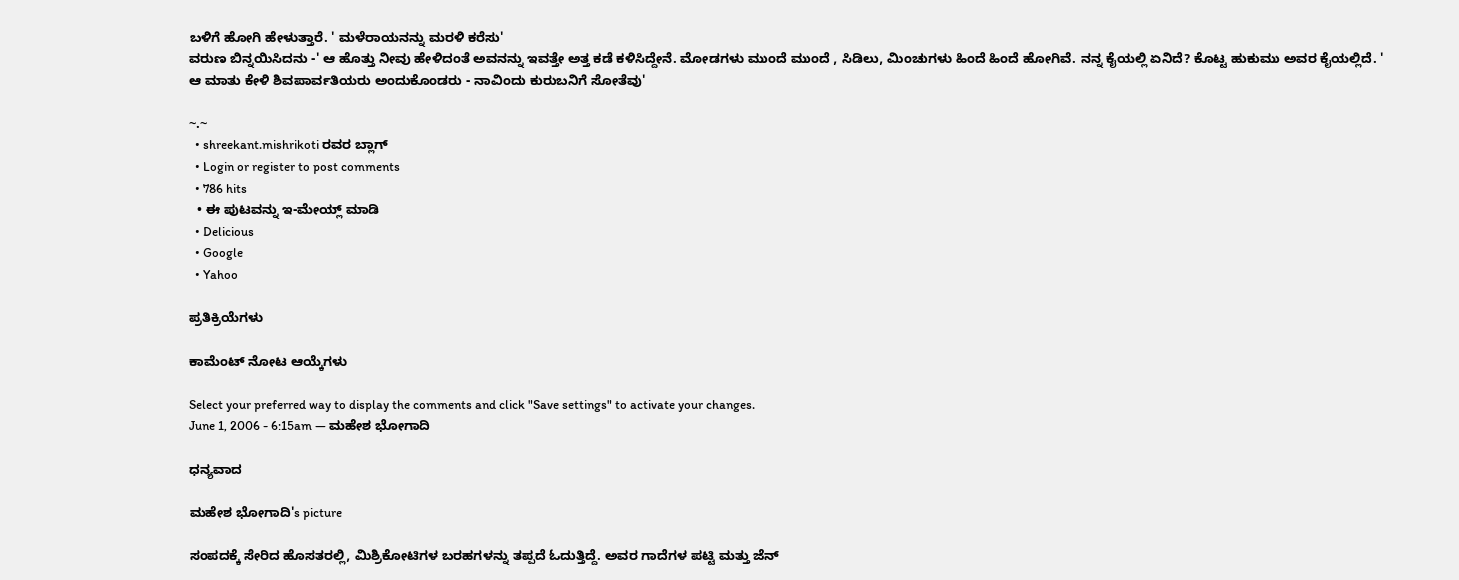ಬಳಿಗೆ ಹೋಗಿ ಹೇಳುತ್ತಾರೆ. ' ಮಳೆರಾಯನನ್ನು ಮರಳಿ ಕರೆಸು'
ವರುಣ ಬಿನ್ನಯಿಸಿದನು -' ಆ ಹೊತ್ತು ನೀವು ಹೇಳಿದಂತೆ ಅವನನ್ನು ಇವತ್ತೇ ಅತ್ತ ಕಡೆ ಕಳಿಸಿದ್ದೇನೆ. ಮೋಡಗಳು ಮುಂದೆ ಮುಂದೆ , ಸಿಡಿಲು, ಮಿಂಚುಗಳು ಹಿಂದೆ ಹಿಂದೆ ಹೋಗಿವೆ. ನನ್ನ ಕೈಯಲ್ಲಿ ಏನಿದೆ? ಕೊಟ್ಟ ಹುಕುಮು ಅವರ ಕೈಯಲ್ಲಿದೆ. '
ಆ ಮಾತು ಕೇಳಿ ಶಿವಪಾರ್ವತಿಯರು ಅಂದುಕೊಂಡರು - ನಾವಿಂದು ಕುರುಬನಿಗೆ ಸೋತೆವು'

~.~
  • shreekant.mishrikoti ರವರ ಬ್ಲಾಗ್
  • Login or register to post comments
  • 786 hits
  • ಈ ಪುಟವನ್ನು ಇ-ಮೇಯ್ಲ್ ಮಾಡಿ
  • Delicious
  • Google
  • Yahoo

ಪ್ರತಿಕ್ರಿಯೆಗಳು

ಕಾಮೆಂಟ್ ನೋಟ ಆಯ್ಕೆಗಳು

Select your preferred way to display the comments and click "Save settings" to activate your changes.
June 1, 2006 - 6:15am — ಮಹೇಶ ಭೋಗಾದಿ

ಧನ್ಯವಾದ

ಮಹೇಶ ಭೋಗಾದಿ's picture

ಸಂಪದಕ್ಕೆ ಸೇರಿದ ಹೊಸತರಲ್ಲಿ, ಮಿಶ್ರಿಕೋಟಿಗಳ ಬರಹಗಳನ್ನು ತಪ್ಪದೆ ಓದುತ್ತಿದ್ದೆ. ಅವರ ಗಾದೆಗಳ ಪಟ್ಟಿ ಮತ್ತು ಜೆನ್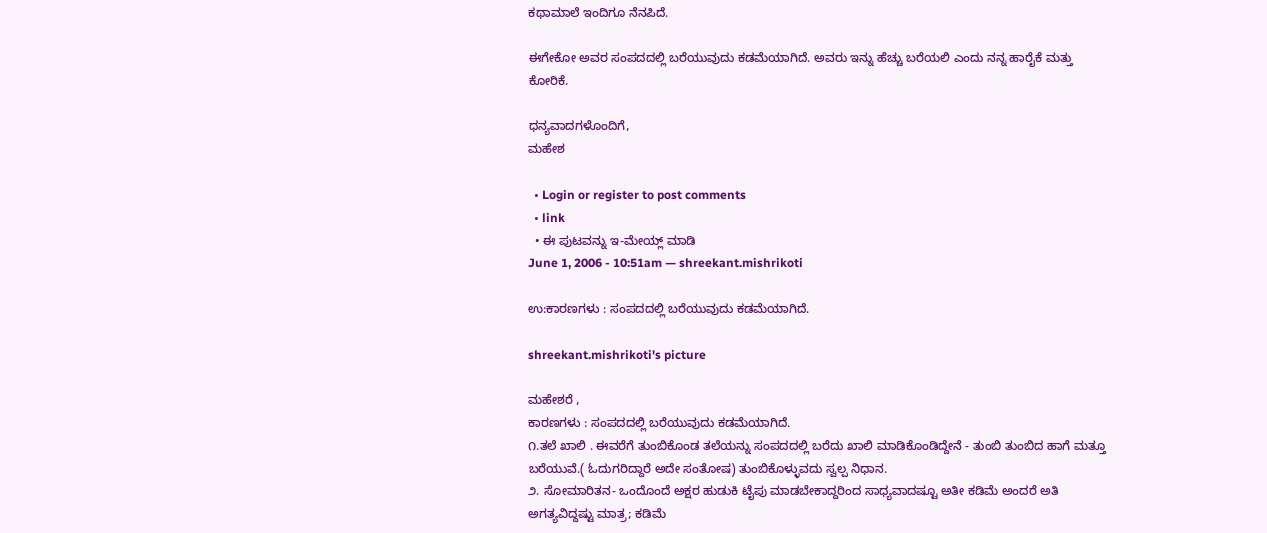ಕಥಾಮಾಲೆ ಇಂದಿಗೂ ನೆನಪಿದೆ.

ಈಗೇಕೋ ಅವರ ಸಂಪದದಲ್ಲಿ ಬರೆಯುವುದು ಕಡಮೆಯಾಗಿದೆ. ಅವರು ಇನ್ನು ಹೆಚ್ಚು ಬರೆಯಲಿ ಎಂದು ನನ್ನ ಹಾರೈಕೆ ಮತ್ತು ಕೋರಿಕೆ.

ಧನ್ಯವಾದಗಳೊಂದಿಗೆ,
ಮಹೇಶ

  • Login or register to post comments
  • link
  • ಈ ಪುಟವನ್ನು ಇ-ಮೇಯ್ಲ್ ಮಾಡಿ
June 1, 2006 - 10:51am — shreekant.mishrikoti

ಉ:ಕಾರಣಗಳು : ಸಂಪದದಲ್ಲಿ ಬರೆಯುವುದು ಕಡಮೆಯಾಗಿದೆ.

shreekant.mishrikoti's picture

ಮಹೇಶರೆ ,
ಕಾರಣಗಳು : ಸಂಪದದಲ್ಲಿ ಬರೆಯುವುದು ಕಡಮೆಯಾಗಿದೆ.
೧.ತಲೆ ಖಾಲಿ . ಈವರೆಗೆ ತುಂಬಿಕೊಂಡ ತಲೆಯನ್ನು ಸಂಪದದಲ್ಲಿ ಬರೆದು ಖಾಲಿ ಮಾಡಿಕೊಂಡಿದ್ದೇನೆ - ತುಂಬಿ ತುಂಬಿದ ಹಾಗೆ ಮತ್ತೂ ಬರೆಯುವೆ.( ಓದುಗರಿದ್ದಾರೆ ಅದೇ ಸಂತೋಷ) ತುಂಬಿಕೊಳ್ಳುವದು ಸ್ವಲ್ಪ ನಿಧಾನ.
೨. ಸೋಮಾರಿತನ- ಒಂದೊಂದೆ ಅಕ್ಷರ ಹುಡುಕಿ ಟೈಪು ಮಾಡಬೇಕಾದ್ದರಿಂದ ಸಾಧ್ಯವಾದಷ್ಟೂ ಅತೀ ಕಡಿಮೆ ಅಂದರೆ ಅತಿ ಅಗತ್ಯವಿದ್ದಷ್ಟು ಮಾತ್ರ; ಕಡಿಮೆ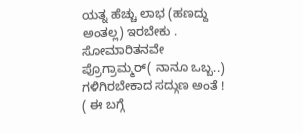ಯತ್ನ ಹೆಚ್ಚು ಲಾಭ (ಹಣದ್ದು ಅಂತಲ್ಲ) ಇರಬೇಕು . ಸೋಮಾರಿತನವೇ ಪ್ರೊಗ್ರಾಮ್ಮರ್( ನಾನೂ ಒಬ್ಬ..) ಗಳಿಗಿರಬೇಕಾದ ಸದ್ಗುಣ ಅಂತೆ ! ( ಈ ಬಗ್ಗೆ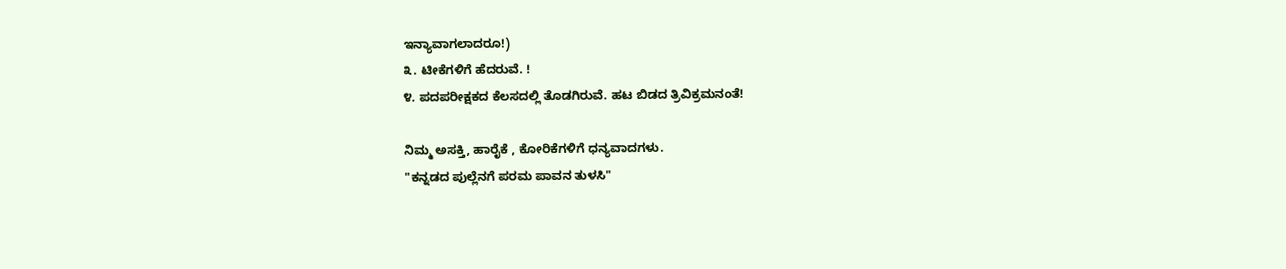ಇನ್ಯಾವಾಗಲಾದರೂ!)
೩. ಟೀಕೆಗಳಿಗೆ ಹೆದರುವೆ. !
೪. ಪದಪರೀಕ್ಷಕದ ಕೆಲಸದಲ್ಲಿ ತೊಡಗಿರುವೆ. ಹಟ ಬಿಡದ ತ್ರಿವಿಕ್ರಮನಂತೆ!

ನಿಮ್ಮ ಅಸಕ್ತಿ, ಹಾರೈಕೆ , ಕೋರಿಕೆಗಳಿಗೆ ಧನ್ಯವಾದಗಳು.
"ಕನ್ನಡದ ಪುಲ್ಲೆನಗೆ ಪರಮ ಪಾವನ ತುಳಸಿ"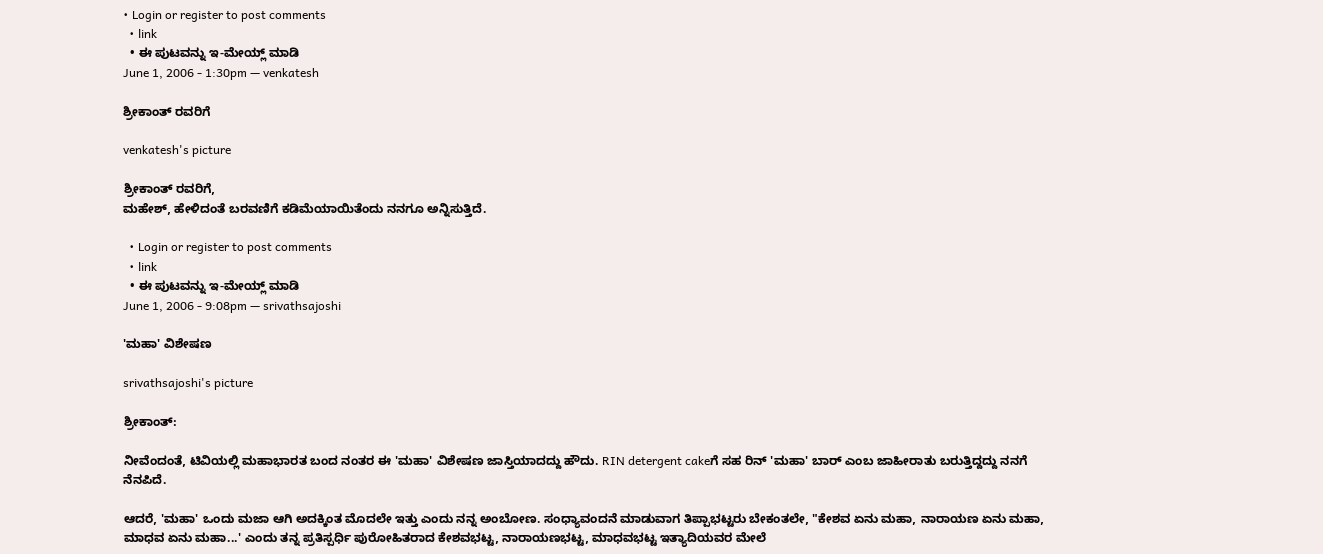• Login or register to post comments
  • link
  • ಈ ಪುಟವನ್ನು ಇ-ಮೇಯ್ಲ್ ಮಾಡಿ
June 1, 2006 - 1:30pm — venkatesh

ಶ್ರೀಕಾಂತ್ ರವರಿಗೆ

venkatesh's picture

ಶ್ರೀಕಾಂತ್ ರವರಿಗೆ,
ಮಹೇಶ್, ಹೇಳಿದಂತೆ ಬರವಣಿಗೆ ಕಡಿಮೆಯಾಯಿತೆಂದು ನನಗೂ ಅನ್ನಿಸುತ್ತಿದೆ.

  • Login or register to post comments
  • link
  • ಈ ಪುಟವನ್ನು ಇ-ಮೇಯ್ಲ್ ಮಾಡಿ
June 1, 2006 - 9:08pm — srivathsajoshi

'ಮಹಾ' ವಿಶೇಷಣ

srivathsajoshi's picture

ಶ್ರೀಕಾಂತ್:

ನೀವೆಂದಂತೆ, ಟಿವಿಯಲ್ಲಿ ಮಹಾಭಾರತ ಬಂದ ನಂತರ ಈ 'ಮಹಾ' ವಿಶೇಷಣ ಜಾಸ್ತಿಯಾದದ್ದು ಹೌದು. RIN detergent cakeಗೆ ಸಹ ರಿನ್ 'ಮಹಾ' ಬಾರ್ ಎಂಬ ಜಾಹೀರಾತು ಬರುತ್ತಿದ್ದದ್ದು ನನಗೆ ನೆನಪಿದೆ.

ಆದರೆ, 'ಮಹಾ' ಒಂದು ಮಜಾ ಆಗಿ ಅದಕ್ಕಿಂತ ಮೊದಲೇ ಇತ್ತು ಎಂದು ನನ್ನ ಅಂಬೋಣ. ಸಂಧ್ಯಾವಂದನೆ ಮಾಡುವಾಗ ತಿಪ್ಪಾಭಟ್ಟರು ಬೇಕಂತಲೇ, "ಕೇಶವ ಏನು ಮಹಾ, ನಾರಾಯಣ ಏನು ಮಹಾ, ಮಾಧವ ಏನು ಮಹಾ...' ಎಂದು ತನ್ನ ಪ್ರತಿಸ್ಪರ್ಧಿ ಪುರೋಹಿತರಾದ ಕೇಶವಭಟ್ಟ, ನಾರಾಯಣಭಟ್ಟ, ಮಾಧವಭಟ್ಟ ಇತ್ಯಾದಿಯವರ ಮೇಲೆ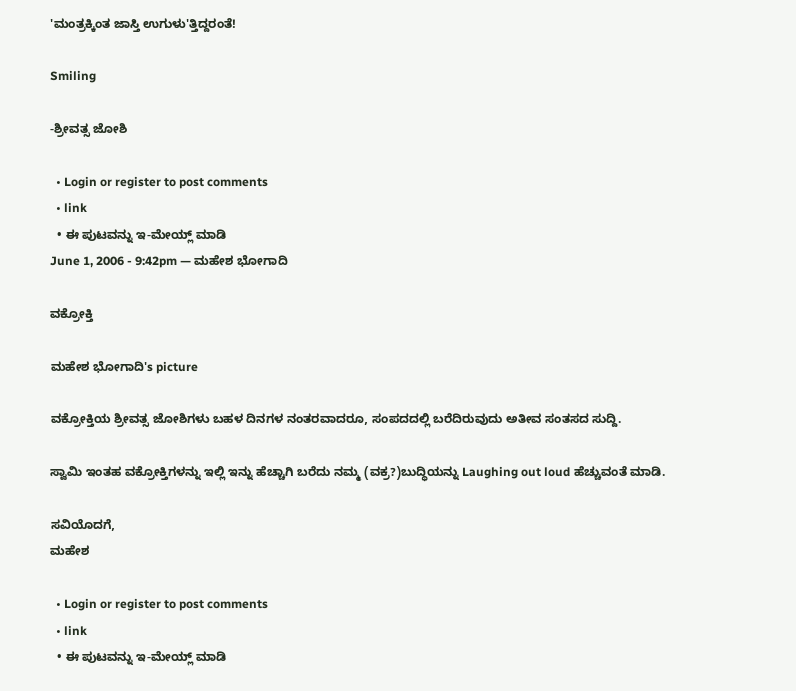'ಮಂತ್ರಕ್ಕಿಂತ ಜಾಸ್ತಿ ಉಗುಳು'ತ್ತಿದ್ದರಂತೆ!

Smiling

-ಶ್ರೀವತ್ಸ ಜೋಶಿ

  • Login or register to post comments
  • link
  • ಈ ಪುಟವನ್ನು ಇ-ಮೇಯ್ಲ್ ಮಾಡಿ
June 1, 2006 - 9:42pm — ಮಹೇಶ ಭೋಗಾದಿ

ವಕ್ರೋಕ್ತಿ

ಮಹೇಶ ಭೋಗಾದಿ's picture

ವಕ್ರೋಕ್ತಿಯ ಶ್ರೀವತ್ಸ ಜೋಶಿಗಳು ಬಹಳ ದಿನಗಳ ನಂತರವಾದರೂ, ಸಂಪದದಲ್ಲಿ ಬರೆದಿರುವುದು ಅತೀವ ಸಂತಸದ ಸುದ್ದಿ.

ಸ್ವಾಮಿ ಇಂತಹ ವಕ್ರೋಕ್ತಿಗಳನ್ನು ಇಲ್ಲಿ ಇನ್ನು ಹೆಚ್ಚಾಗಿ ಬರೆದು ನಮ್ಮ (ವಕ್ರ?)ಬುದ್ಧಿಯನ್ನು Laughing out loud ಹೆಚ್ಚುವಂತೆ ಮಾಡಿ.

ಸವಿಯೊದಗೆ,
ಮಹೇಶ

  • Login or register to post comments
  • link
  • ಈ ಪುಟವನ್ನು ಇ-ಮೇಯ್ಲ್ ಮಾಡಿ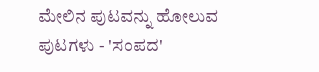ಮೇಲಿನ ಪುಟವನ್ನು ಹೋಲುವ ಪುಟಗಳು - 'ಸಂಪದ'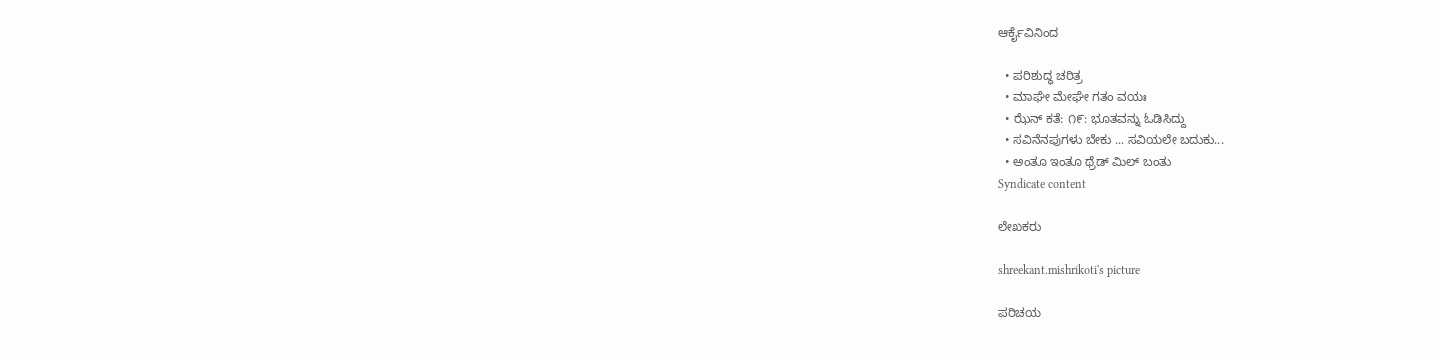ಆರ್ಕೈವಿನಿಂದ

  • ಪರಿಶುದ್ಧ ಚರಿತ್ರ
  • ಮಾಘೇ ಮೇಘೇ ಗತಂ ವಯಃ
  • ಝೆನ್ ಕತೆ: ೧೯: ಭೂತವನ್ನು ಓಡಿಸಿದ್ದು
  • ಸವಿನೆನಪುಗಳು ಬೇಕು ... ಸವಿಯಲೇ ಬದುಕು...
  • ಅಂತೂ ಇಂತೂ ಥ್ರೆಡ್ ಮಿಲ್ ಬಂತು
Syndicate content

ಲೇಖಕರು

shreekant.mishrikoti's picture

ಪರಿಚಯ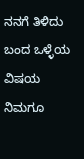ನನಗೆ ತಿಳಿದು ಬಂದ ಒಳ್ಳೆಯ ವಿಷಯ ನಿಮಗೂ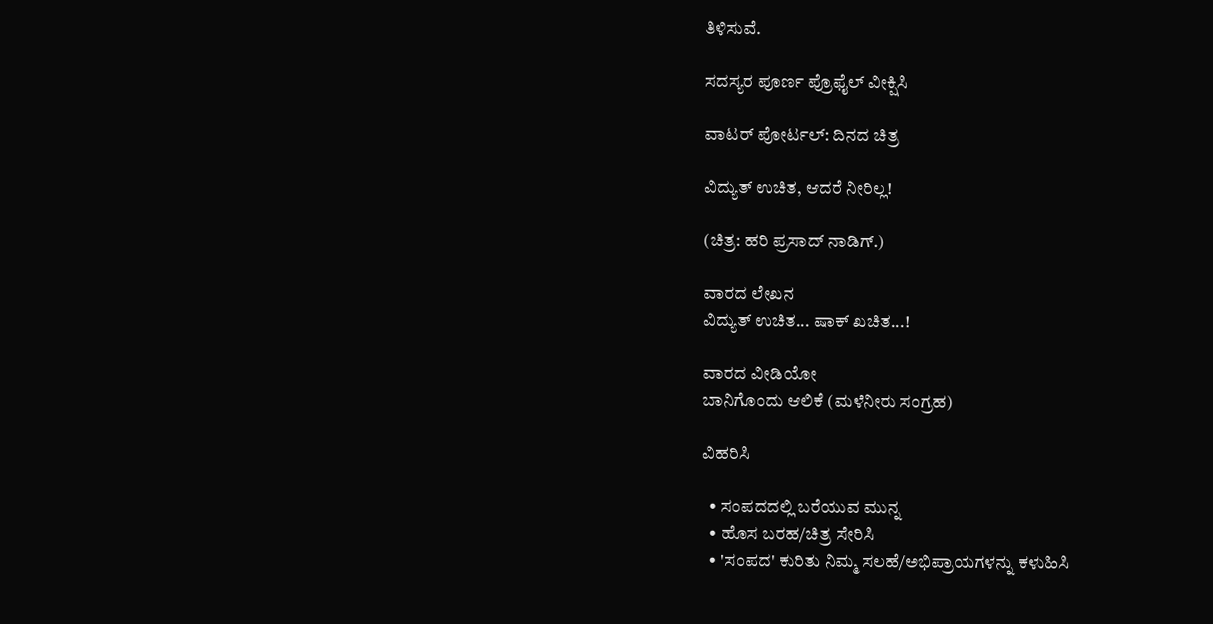ತಿಳಿಸುವೆ.

ಸದಸ್ಯರ ಪೂರ್ಣ ಪ್ರೊಫೈಲ್ ವೀಕ್ಷಿಸಿ

ವಾಟರ್ ಪೋರ್ಟಲ್: ದಿನದ ಚಿತ್ರ

ವಿದ್ಯುತ್ ಉಚಿತ, ಆದರೆ ನೀರಿಲ್ಲ!

(ಚಿತ್ರ: ಹರಿ ಪ್ರಸಾದ್ ನಾಡಿಗ್.)

ವಾರದ ಲೇಖನ
ವಿದ್ಯುತ್ ಉಚಿತ... ಷಾಕ್ ಖಚಿತ...!

ವಾರದ ವೀಡಿಯೋ
ಬಾನಿಗೊಂದು ಆಲಿಕೆ (ಮಳೆನೀರು ಸಂಗ್ರಹ)

ವಿಹರಿಸಿ

  • ಸಂಪದದಲ್ಲಿ ಬರೆಯುವ ಮುನ್ನ
  • ಹೊಸ ಬರಹ/ಚಿತ್ರ ಸೇರಿಸಿ
  • 'ಸಂಪದ' ಕುರಿತು ನಿಮ್ಮ ಸಲಹೆ/ಅಭಿಪ್ರಾಯಗಳನ್ನು ಕಳುಹಿಸಿ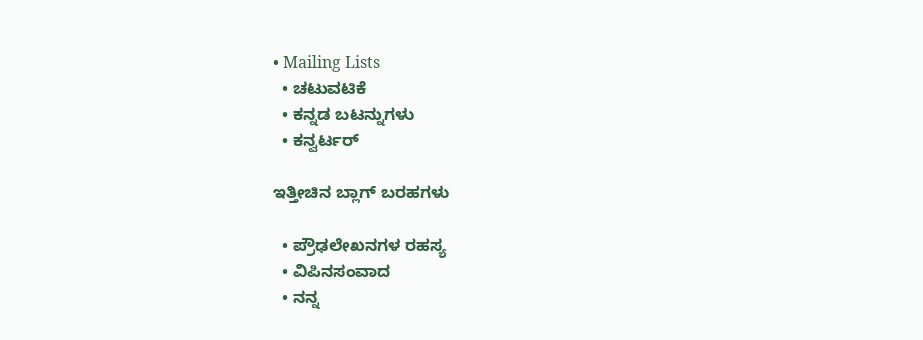• Mailing Lists
  • ಚಟುವಟಿಕೆ
  • ಕನ್ನಡ ಬಟನ್ನುಗಳು
  • ಕನ್ವರ್ಟರ್

ಇತ್ತೀಚಿನ ಬ್ಲಾಗ್ ಬರಹಗಳು

  • ಪ್ರೌಢಲೇಖನಗಳ ರಹಸ್ಯ
  • ವಿಪಿನಸಂವಾದ
  • ನನ್ನ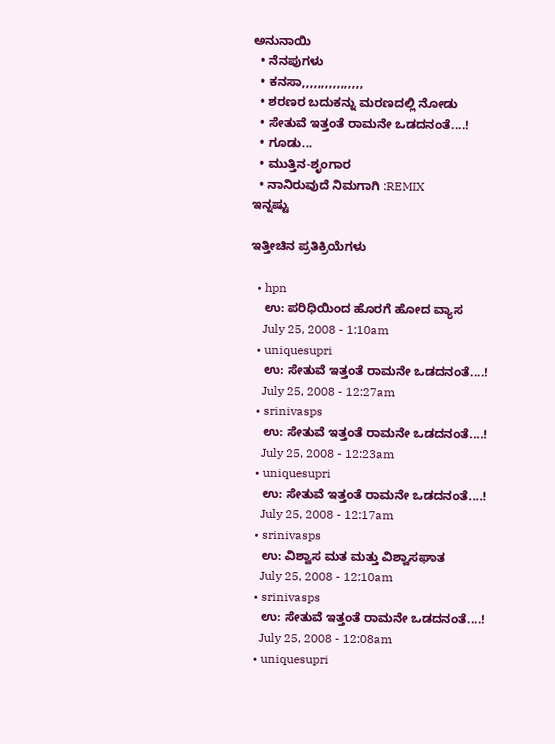ಅನುನಾಯಿ
  • ನೆನಪುಗಳು
  • ಕನಸಾ,,,,,,,,,,,,,,,,
  • ಶರಣರ ಬದುಕನ್ನು ಮರಣದಲ್ಲಿ ನೋಡು
  • ಸೇತುವೆ ಇತ್ತಂತೆ ರಾಮನೇ ಒಡದನಂತೆ....!
  • ಗೂಡು...
  • ಮುತ್ತಿನ-ಶೃಂಗಾರ
  • ನಾನಿರುವುದೆ ನಿಮಗಾಗಿ :REMIX
ಇನ್ನಷ್ಟು

ಇತ್ತೀಚಿನ ಪ್ರತಿಕ್ರಿಯೆಗಳು

  • hpn
    ಉ: ಪರಿಧಿಯಿಂದ ಹೊರಗೆ ಹೋದ ವ್ಯಾಸ
    July 25, 2008 - 1:10am
  • uniquesupri
    ಉ: ಸೇತುವೆ ಇತ್ತಂತೆ ರಾಮನೇ ಒಡದನಂತೆ....!
    July 25, 2008 - 12:27am
  • srinivasps
    ಉ: ಸೇತುವೆ ಇತ್ತಂತೆ ರಾಮನೇ ಒಡದನಂತೆ....!
    July 25, 2008 - 12:23am
  • uniquesupri
    ಉ: ಸೇತುವೆ ಇತ್ತಂತೆ ರಾಮನೇ ಒಡದನಂತೆ....!
    July 25, 2008 - 12:17am
  • srinivasps
    ಉ: ವಿಶ್ವಾಸ ಮತ ಮತ್ತು ವಿಶ್ವಾಸಘಾತ
    July 25, 2008 - 12:10am
  • srinivasps
    ಉ: ಸೇತುವೆ ಇತ್ತಂತೆ ರಾಮನೇ ಒಡದನಂತೆ....!
    July 25, 2008 - 12:08am
  • uniquesupri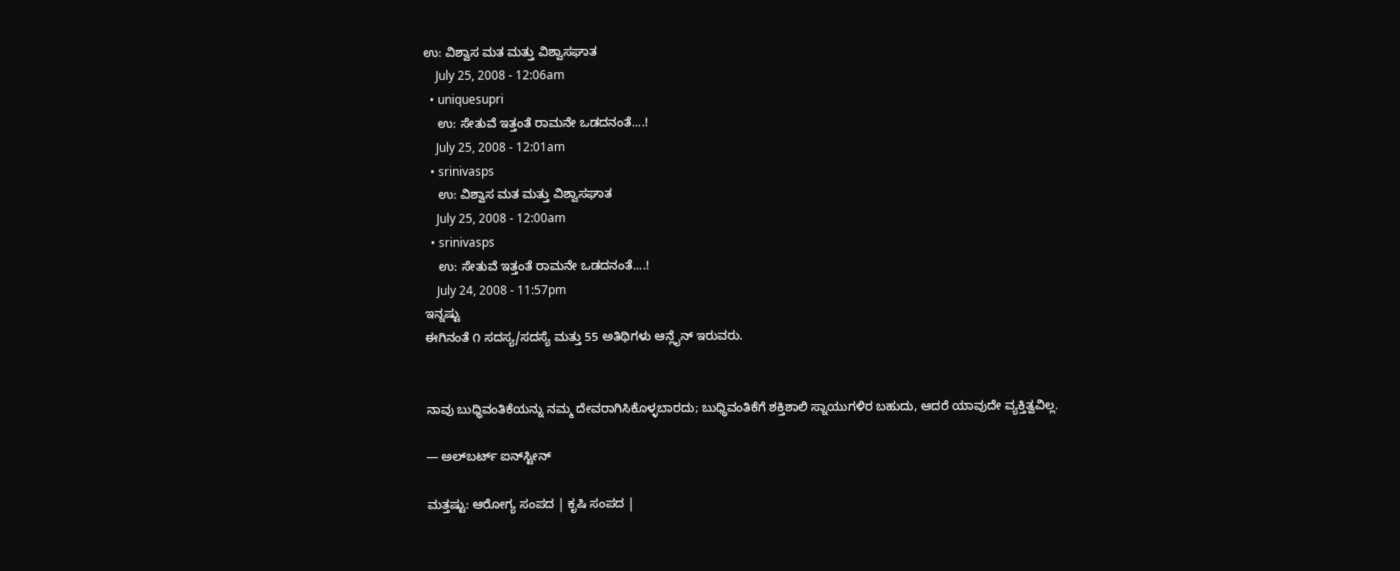ಉ: ವಿಶ್ವಾಸ ಮತ ಮತ್ತು ವಿಶ್ವಾಸಘಾತ
    July 25, 2008 - 12:06am
  • uniquesupri
    ಉ: ಸೇತುವೆ ಇತ್ತಂತೆ ರಾಮನೇ ಒಡದನಂತೆ....!
    July 25, 2008 - 12:01am
  • srinivasps
    ಉ: ವಿಶ್ವಾಸ ಮತ ಮತ್ತು ವಿಶ್ವಾಸಘಾತ
    July 25, 2008 - 12:00am
  • srinivasps
    ಉ: ಸೇತುವೆ ಇತ್ತಂತೆ ರಾಮನೇ ಒಡದನಂತೆ....!
    July 24, 2008 - 11:57pm
ಇನ್ನಷ್ಟು
ಈಗಿನಂತೆ ೧ ಸದಸ್ಯ/ಸದಸ್ಯೆ ಮತ್ತು 55 ಅತಿಥಿಗಳು ಆನ್ಲೈನ್ ಇರುವರು.


ನಾವು ಬುಧ್ಧಿವಂತಿಕೆಯನ್ನು ನಮ್ಮ ದೇವರಾಗಿಸಿಕೊಳ್ಳಬಾರದು; ಬುಧ್ಧಿವಂತಿಕೆಗೆ ಶಕ್ತಿಶಾಲಿ ಸ್ನಾಯುಗಳಿರ ಬಹುದು, ಆದರೆ ಯಾವುದೇ ವ್ಯಕ್ತಿತ್ವವಿಲ್ಲ.

— ಅಲ್‌ಬರ್ಟ್ ಐನ್‌ಸ್ಟೀನ್

ಮತ್ತಷ್ಟು: ಆರೋಗ್ಯ ಸಂಪದ | ಕೃಷಿ ಸಂಪದ |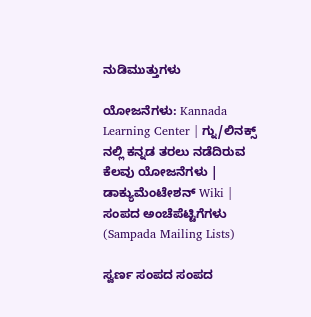ನುಡಿಮುತ್ತುಗಳು

ಯೋಜನೆಗಳು: Kannada Learning Center | ಗ್ನು/ಲಿನಕ್ಸ್ ನಲ್ಲಿ ಕನ್ನಡ ತರಲು ನಡೆದಿರುವ ಕೆಲವು ಯೋಜನೆಗಳು | ಡಾಕ್ಯುಮೆಂಟೇಶನ್ Wiki | ಸಂಪದ ಅಂಚೆಪೆಟ್ಟಿಗೆಗಳು (Sampada Mailing Lists)

ಸ್ವರ್ಣ ಸಂಪದ ಸಂಪದ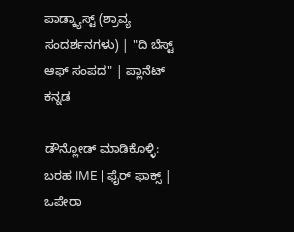ಪಾಡ್ಕ್ಯಾಸ್ಟ್ (ಶ್ರಾವ್ಯ ಸಂದರ್ಶನಗಳು) | "ದಿ ಬೆಸ್ಟ್ ಆಫ್ ಸಂಪದ" | ಪ್ಲಾನೆಟ್ ಕನ್ನಡ

ಡೌನ್ಲೋಡ್ ಮಾಡಿಕೊಳ್ಳಿ: ಬರಹ IME | ಫೈರ್ ಫಾಕ್ಸ್ | ಒಪೇರಾ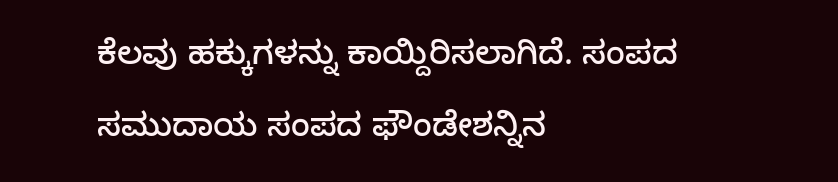ಕೆಲವು ಹಕ್ಕುಗಳನ್ನು ಕಾಯ್ದಿರಿಸಲಾಗಿದೆ. ಸಂಪದ ಸಮುದಾಯ ಸಂಪದ ಫೌಂಡೇಶನ್ನಿನ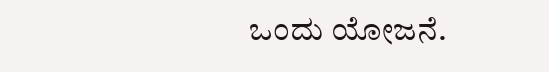ಒಂದು ಯೋಜನೆ.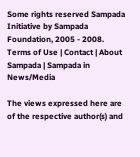Some rights reserved Sampada Initiative by Sampada Foundation, 2005 - 2008.
Terms of Use | Contact | About Sampada | Sampada in News/Media

The views expressed here are of the respective author(s) and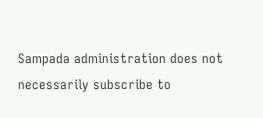Sampada administration does not necessarily subscribe to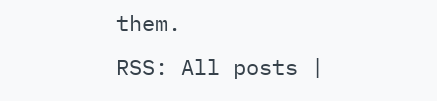them.
RSS: All posts |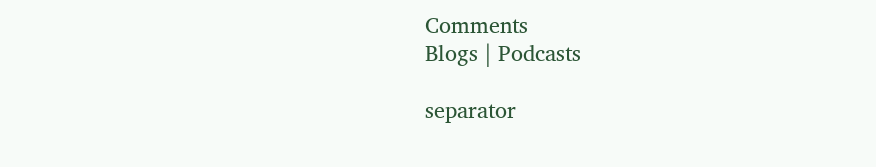Comments
Blogs | Podcasts

separator